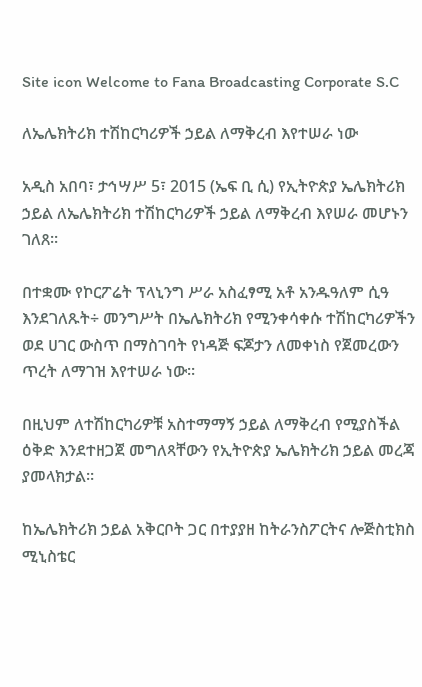Site icon Welcome to Fana Broadcasting Corporate S.C

ለኤሌክትሪክ ተሽከርካሪዎች ኃይል ለማቅረብ እየተሠራ ነው

አዲስ አበባ፣ ታኅሣሥ 5፣ 2015 (ኤፍ ቢ ሲ) የኢትዮጵያ ኤሌክትሪክ ኃይል ለኤሌክትሪክ ተሽከርካሪዎች ኃይል ለማቅረብ እየሠራ መሆኑን ገለጸ፡፡

በተቋሙ የኮርፖሬት ፕላኒንግ ሥራ አስፈፃሚ አቶ አንዱዓለም ሲዓ እንደገለጹት÷ መንግሥት በኤሌክትሪክ የሚንቀሳቀሱ ተሽከርካሪዎችን ወደ ሀገር ውስጥ በማስገባት የነዳጅ ፍጆታን ለመቀነስ የጀመረውን ጥረት ለማገዝ እየተሠራ ነው፡፡

በዚህም ለተሽከርካሪዎቹ አስተማማኝ ኃይል ለማቅረብ የሚያስችል ዕቅድ እንደተዘጋጀ መግለጻቸውን የኢትዮጵያ ኤሌክትሪክ ኃይል መረጃ ያመላክታል።

ከኤሌክትሪክ ኃይል አቅርቦት ጋር በተያያዘ ከትራንስፖርትና ሎጅስቲክስ ሚኒስቴር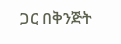ጋር በቅንጅት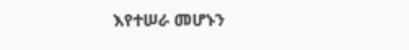እየተሠራ መሆኑን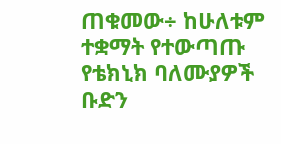ጠቁመው÷ ከሁለቱም ተቋማት የተውጣጡ የቴክኒክ ባለሙያዎች ቡድን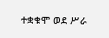ተቋቁሞ ወደ ሥራ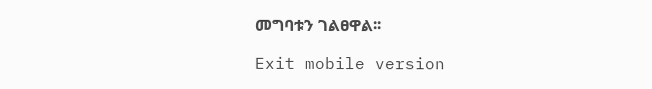መግባቱን ገልፀዋል፡፡

Exit mobile version